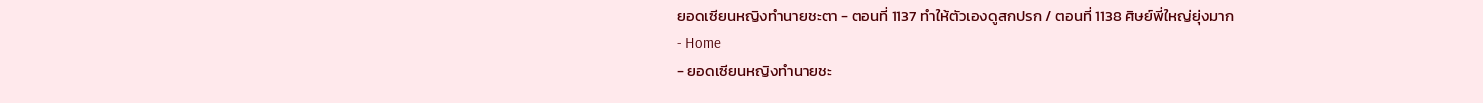ยอดเซียนหญิงทำนายชะตา - ตอนที่ 1137 ทำให้ตัวเองดูสกปรก / ตอนที่ 1138 ศิษย์พี่ใหญ่ยุ่งมาก
- Home
- ยอดเซียนหญิงทำนายชะ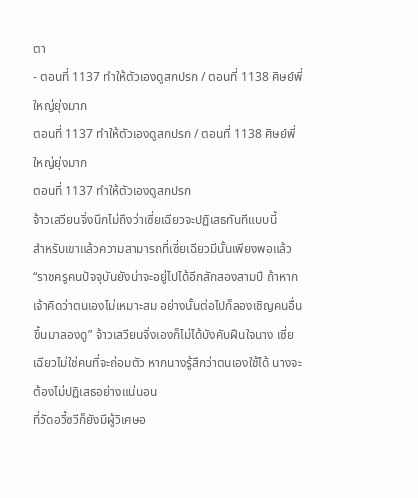ตา
- ตอนที่ 1137 ทำให้ตัวเองดูสกปรก / ตอนที่ 1138 ศิษย์พี่ใหญ่ยุ่งมาก
ตอนที่ 1137 ทำให้ตัวเองดูสกปรก / ตอนที่ 1138 ศิษย์พี่ใหญ่ยุ่งมาก
ตอนที่ 1137 ทำให้ตัวเองดูสกปรก
จ้าวเสวียนจิ่งนึกไม่ถึงว่าเซี่ยเฉียวจะปฏิเสธทันทีแบบนี้
สำหรับเขาแล้วความสามารถที่เซี่ยเฉียวมีนั้นเพียงพอแล้ว
“ราชครูคนปัจจุบันยังน่าจะอยู่ไปได้อีกสักสองสามปี ถ้าหากเจ้าคิดว่าตนเองไม่เหมาะสม อย่างนั้นต่อไปก็ลองเชิญคนอื่นขึ้นมาลองดู” จ้าวเสวียนจิ่งเองก็ไม่ได้บังคับฝืนใจนาง เซี่ยเฉียวไม่ใช่คนที่จะถ่อมตัว หากนางรู้สึกว่าตนเองใช้ได้ นางจะต้องไม่ปฏิเสธอย่างแน่นอน
ที่วัดอวี้ซวีก็ยังมีผู้วิเศษอ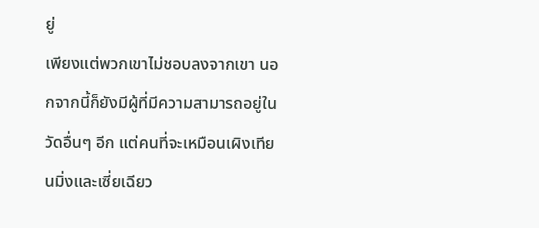ยู่
เพียงแต่พวกเขาไม่ชอบลงจากเขา นอกจากนี้ก็ยังมีผู้ที่มีความสามารถอยู่ในวัดอื่นๆ อีก แต่คนที่จะเหมือนเผิงเทียนมิ่งและเซี่ยเฉียว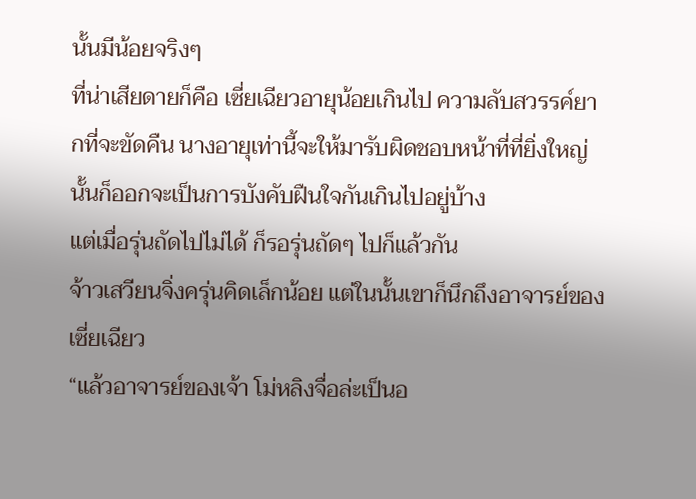นั้นมีน้อยจริงๆ
ที่น่าเสียดายก็คือ เซี่ยเฉียวอายุน้อยเกินไป ความลับสวรรค์ยากที่จะขัดคืน นางอายุเท่านี้จะให้มารับผิดชอบหน้าที่ที่ยิ่งใหญ่นั้นก็ออกจะเป็นการบังคับฝืนใจกันเกินไปอยู่บ้าง
แต่เมื่อรุ่นถัดไปไม่ได้ ก็รอรุ่นถัดๆ ไปก็แล้วกัน
จ้าวเสวียนจิ่งครุ่นคิดเล็กน้อย แต่ในนั้นเขาก็นึกถึงอาจารย์ของเซี่ยเฉียว
“แล้วอาจารย์ของเจ้า โม่หลิงจื่อล่ะเป็นอ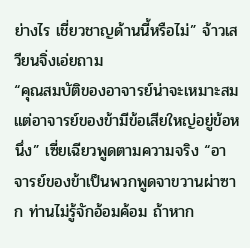ย่างไร เชี่ยวชาญด้านนี้หรือไม่” จ้าวเสวียนจิ่งเอ่ยถาม
“คุณสมบัติของอาจารย์น่าจะเหมาะสม แต่อาจารย์ของข้ามีข้อเสียใหญ่อยู่ข้อหนึ่ง” เซี่ยเฉียวพูดตามความจริง “อาจารย์ของข้าเป็นพวกพูดจาขวานผ่าซาก ท่านไม่รู้จักอ้อมค้อม ถ้าหาก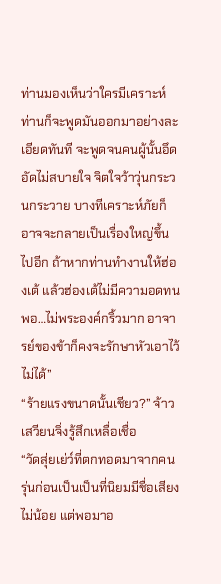ท่านมองเห็นว่าใครมีเคราะห์ ท่านก็จะพูดมันออกมาอย่างละเอียดทันที จะพูดจนคนผู้นั้นอึดอัดไม่สบายใจ จิตใจว้าวุ่นกระวนกระวาย บางทีเคราะห์ภัยก็อาจจะกลายเป็นเรื่องใหญ่ขึ้นไปอีก ถ้าหากท่านทำงานให้ฮ่องเต้ แล้วฮ่องเต้ไม่มีความอดทนพอ…ไม่พระองค์กริ้วมาก อาจารย์ของข้าก็คงจะรักษาหัวเอาไว้ไม่ได้”
“ร้ายแรงขนาดนั้นเชียว?” จ้าวเสวียนจิ่งรู้สึกเหลื่อเชื่อ
“วัดสุ่ยเย่ว์ที่ตกทอดมาจากคนรุ่นก่อนเป็นเป็นที่นิยมมีชื่อเสียงไม่น้อย แต่พอมาอ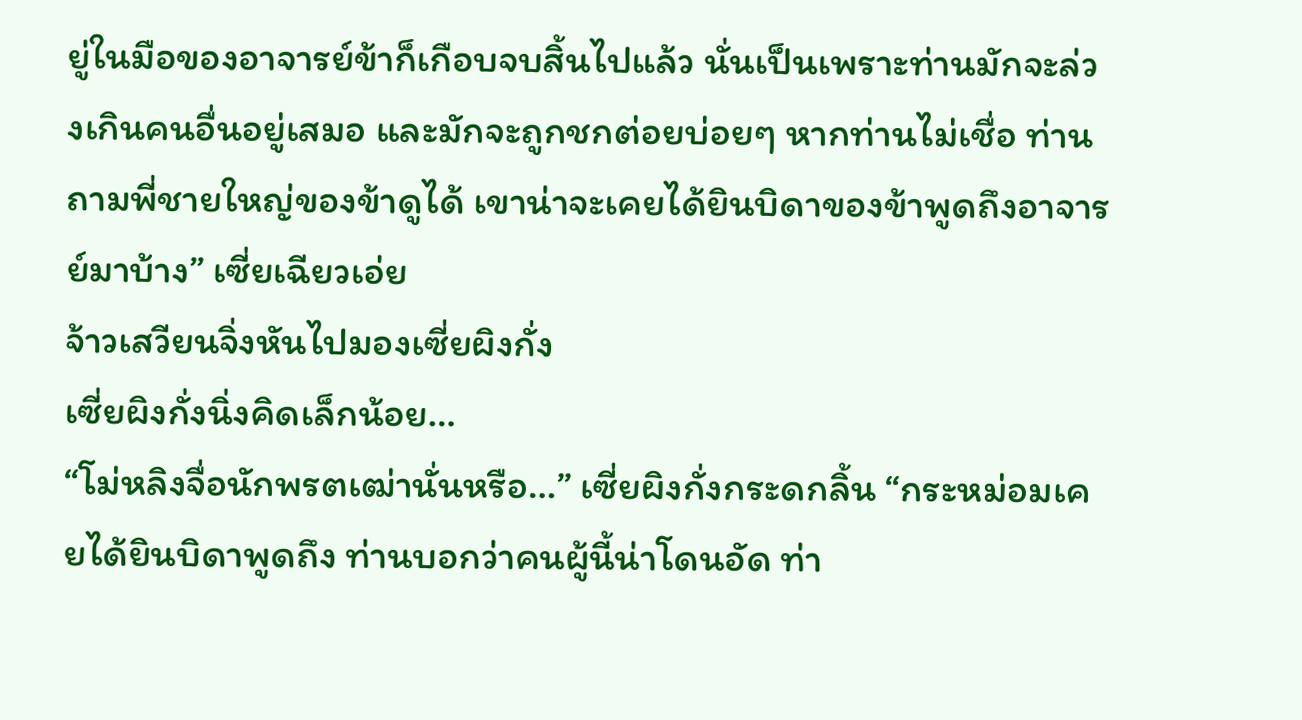ยู่ในมือของอาจารย์ข้าก็เกือบจบสิ้นไปแล้ว นั่นเป็นเพราะท่านมักจะล่วงเกินคนอื่นอยู่เสมอ และมักจะถูกชกต่อยบ่อยๆ หากท่านไม่เชื่อ ท่านถามพี่ชายใหญ่ของข้าดูได้ เขาน่าจะเคยได้ยินบิดาของข้าพูดถึงอาจารย์มาบ้าง” เซี่ยเฉียวเอ่ย
จ้าวเสวียนจิ่งหันไปมองเซี่ยผิงกั่ง
เซี่ยผิงกั่งนิ่งคิดเล็กน้อย…
“โม่หลิงจื่อนักพรตเฒ่านั่นหรือ…” เซี่ยผิงกั่งกระดกลิ้น “กระหม่อมเคยได้ยินบิดาพูดถึง ท่านบอกว่าคนผู้นี้น่าโดนอัด ท่า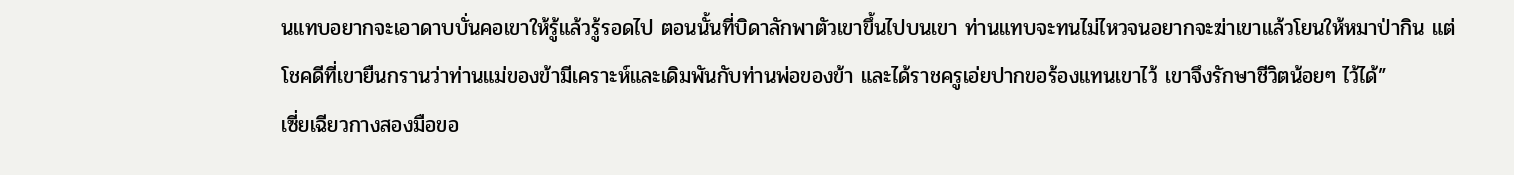นแทบอยากจะเอาดาบบั่นคอเขาให้รู้แล้วรู้รอดไป ตอนนั้นที่บิดาลักพาตัวเขาขึ้นไปบนเขา ท่านแทบจะทนไม่ไหวจนอยากจะฆ่าเขาแล้วโยนให้หมาป่ากิน แต่โชคดีที่เขายืนกรานว่าท่านแม่ของข้ามีเคราะห์และเดิมพันกับท่านพ่อของข้า และได้ราชครูเอ่ยปากขอร้องแทนเขาไว้ เขาจึงรักษาชีวิตน้อยๆ ไว้ได้”
เซี่ยเฉียวกางสองมือขอ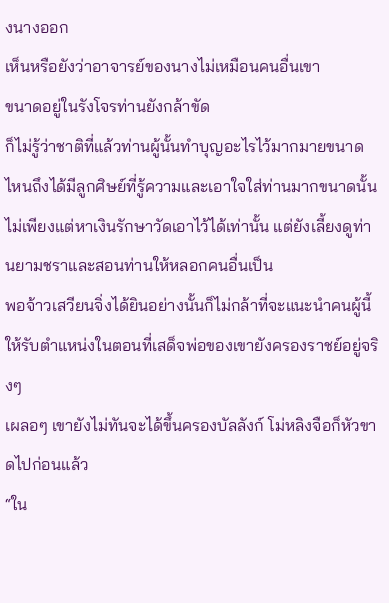งนางออก
เห็นหรือยังว่าอาจารย์ของนางไม่เหมือนคนอื่นเขา
ขนาดอยู่ในรังโจรท่านยังกล้าขัด
ก็ไม่รู้ว่าชาติที่แล้วท่านผู้นั้นทำบุญอะไรไว้มากมายขนาดไหนถึงได้มีลูกศิษย์ที่รู้ความและเอาใจใส่ท่านมากขนาดนั้น ไม่เพียงแต่หาเงินรักษาวัดเอาไว้ได้เท่านั้น แต่ยังเลี้ยงดูท่านยามชราและสอนท่านให้หลอกคนอื่นเป็น
พอจ้าวเสวียนจิ่งได้ยินอย่างนั้นก็ไม่กล้าที่จะแนะนำคนผู้นี้ให้รับตำแหน่งในตอนที่เสด็จพ่อของเขายังครองราชย์อยู่จริงๆ
เผลอๆ เขายังไม่ทันจะได้ขึ้นครองบัลลังก์ โม่หลิงจือก็หัวขาดไปก่อนแล้ว
“ใน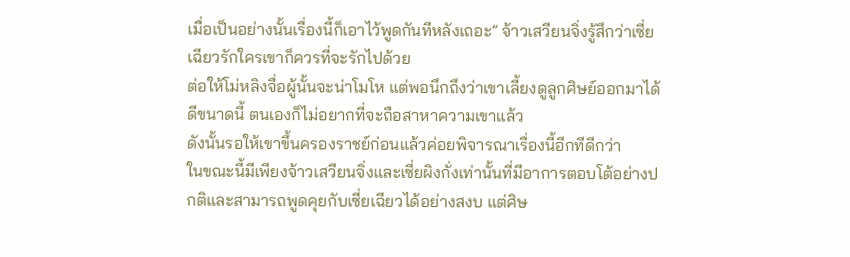เมื่อเป็นอย่างนั้นเรื่องนี้ก็เอาไว้พูดกันทีหลังเถอะ” จ้าวเสวียนจิ่งรู้สึกว่าเซี่ยเฉียวรักใครเขาก็ควรที่จะรักไปด้วย
ต่อให้โม่หลิงจื่อผู้นั้นจะน่าโมโห แต่พอนึกถึงว่าเขาเลี้ยงดูลูกศิษย์ออกมาได้ดีขนาดนี้ ตนเองก็ไม่อยากที่จะถือสาหาความเขาแล้ว
ดังนั้นรอให้เขาขึ้นครองราชย์ก่อนแล้วค่อยพิจารณาเรื่องนี้อีกทีดีกว่า
ในขณะนี้มีเพียงจ้าวเสวียนจิ่งและเซี่ยผิงกั่งเท่านั้นที่มีอาการตอบโต้อย่างปกติและสามารถพูดคุยกับเซี่ยเฉียวได้อย่างสงบ แต่ศิษ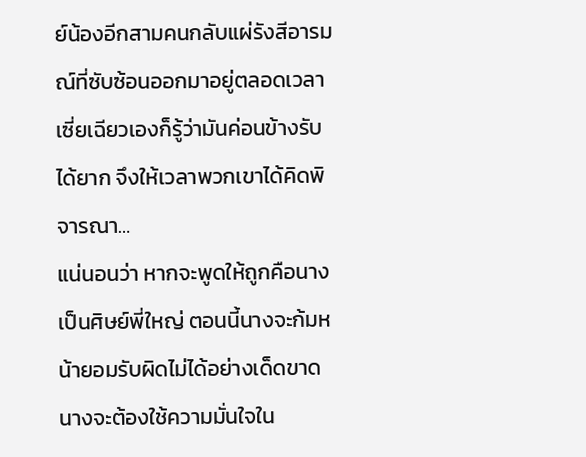ย์น้องอีกสามคนกลับแผ่รังสีอารมณ์ที่ซับซ้อนออกมาอยู่ตลอดเวลา
เซี่ยเฉียวเองก็รู้ว่ามันค่อนข้างรับได้ยาก จึงให้เวลาพวกเขาได้คิดพิจารณา…
แน่นอนว่า หากจะพูดให้ถูกคือนางเป็นศิษย์พี่ใหญ่ ตอนนี้นางจะก้มหน้ายอมรับผิดไม่ได้อย่างเด็ดขาด นางจะต้องใช้ความมั่นใจใน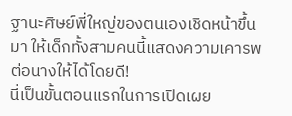ฐานะศิษย์พี่ใหญ่ของตนเองเชิดหน้าขึ้นมา ให้เด็กทั้งสามคนนี้แสดงความเคารพต่อนางให้ได้โดยดี!
นี่เป็นขั้นตอนแรกในการเปิดเผย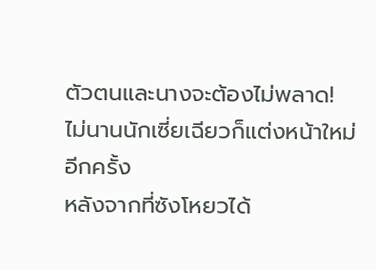ตัวตนและนางจะต้องไม่พลาด!
ไม่นานนักเซี่ยเฉียวก็แต่งหน้าใหม่อีกครั้ง
หลังจากที่ซังโหยวได้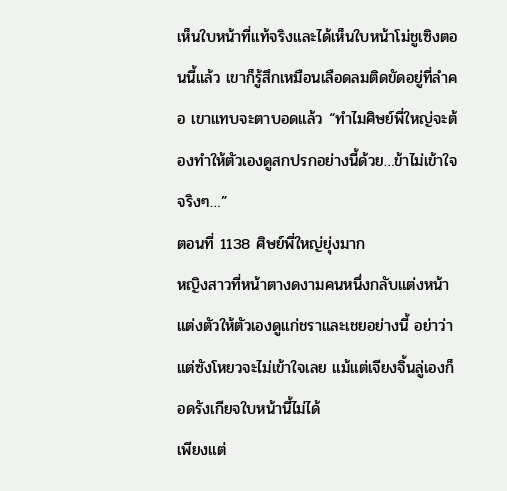เห็นใบหน้าที่แท้จริงและได้เห็นใบหน้าโม่ชูเซิงตอนนี้แล้ว เขาก็รู้สึกเหมือนเลือดลมติดขัดอยู่ที่ลำคอ เขาแทบจะตาบอดแล้ว “ทำไมศิษย์พี่ใหญ่จะต้องทำให้ตัวเองดูสกปรกอย่างนี้ด้วย…ข้าไม่เข้าใจจริงๆ…”
ตอนที่ 1138 ศิษย์พี่ใหญ่ยุ่งมาก
หญิงสาวที่หน้าตางดงามคนหนึ่งกลับแต่งหน้าแต่งตัวให้ตัวเองดูแก่ชราและเชยอย่างนี้ อย่าว่าแต่ซังโหยวจะไม่เข้าใจเลย แม้แต่เจียงจิ้นลู่เองก็อดรังเกียจใบหน้านี้ไม่ได้
เพียงแต่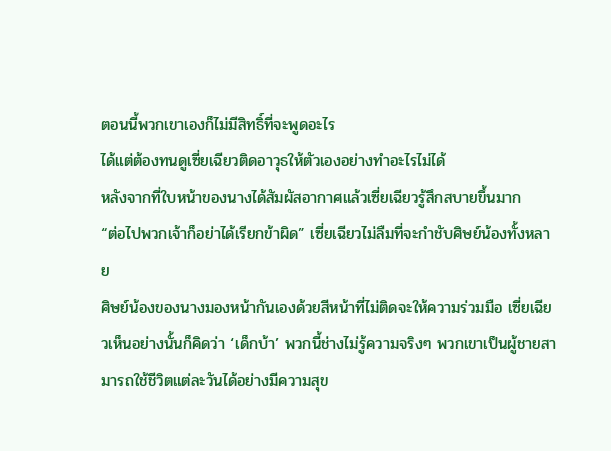ตอนนี้พวกเขาเองก็ไม่มีสิทธิ์ที่จะพูดอะไร
ได้แต่ต้องทนดูเซี่ยเฉียวติดอาวุธให้ตัวเองอย่างทำอะไรไม่ได้
หลังจากที่ใบหน้าของนางได้สัมผัสอากาศแล้วเซี่ยเฉียวรู้สึกสบายขึ้นมาก
“ต่อไปพวกเจ้าก็อย่าได้เรียกข้าผิด” เซี่ยเฉียวไม่ลืมที่จะกำชับศิษย์น้องทั้งหลาย
ศิษย์น้องของนางมองหน้ากันเองด้วยสีหน้าที่ไม่ติดจะให้ความร่วมมือ เซี่ยเฉียวเห็นอย่างนั้นก็คิดว่า ‘เด็กบ้า’ พวกนี้ช่างไม่รู้ความจริงๆ พวกเขาเป็นผู้ชายสามารถใช้ชีวิตแต่ละวันได้อย่างมีความสุข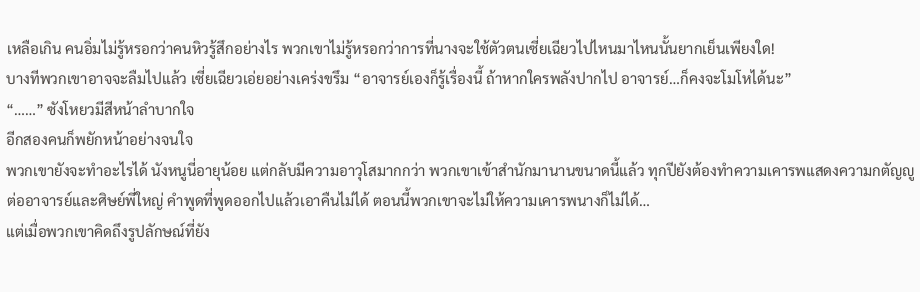เหลือเกิน คนอิ่มไม่รู้หรอกว่าคนหิวรู้สึกอย่างไร พวกเขาไม่รู้หรอกว่าการที่นางจะใช้ตัวตนเซี่ยเฉียวไปไหนมาไหนนั้นยากเย็นเพียงใด!
บางทีพวกเขาอาจจะลืมไปแล้ว เซี่ยเฉียวเอ่ยอย่างเคร่งขรึม “อาจารย์เองก็รู้เรื่องนี้ ถ้าหากใครพลังปากไป อาจารย์…ก็คงจะโมโหได้นะ”
“……” ซังโหยวมีสีหน้าลำบากใจ
อีกสองคนก็พยักหน้าอย่างจนใจ
พวกเขายังจะทำอะไรได้ นังหนูนี่อายุน้อย แต่กลับมีความอาวุโสมากกว่า พวกเขาเข้าสำนักมานานขนาดนี้แล้ว ทุกปียังต้องทำความเคารพแสดงความกตัญญูต่ออาจารย์และศิษย์พี่ใหญ่ คำพูดที่พูดออกไปแล้วเอาคืนไม่ได้ ตอนนี้พวกเขาจะไม่ให้ความเคารพนางก็ไม่ได้…
แต่เมื่อพวกเขาคิดถึงรูปลักษณ์ที่ยัง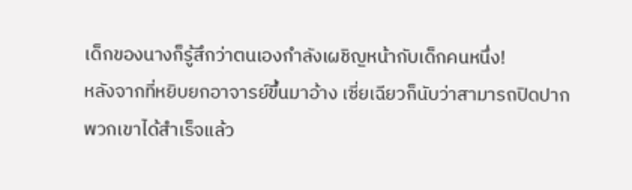เด็กของนางก็รู้สึกว่าตนเองกำลังเผชิญหน้ากับเด็กคนหนึ่ง!
หลังจากที่หยิบยกอาจารย์ขึ้นมาอ้าง เซี่ยเฉียวก็นับว่าสามารถปิดปากพวกเขาได้สำเร็จแล้ว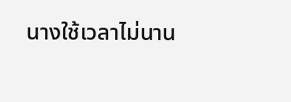นางใช้เวลาไม่นาน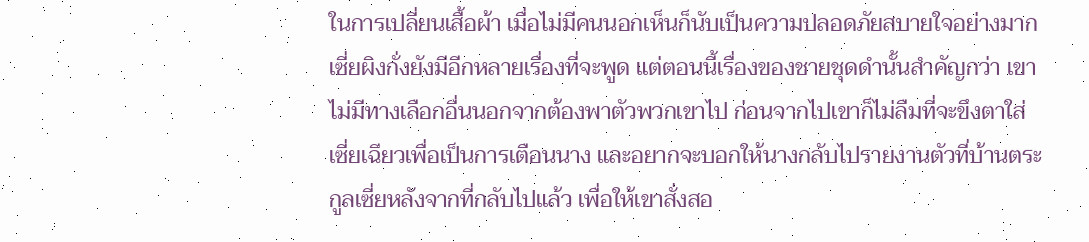ในการเปลี่ยนเสื้อผ้า เมื่อไม่มีคนนอกเห็นก็นับเป็นความปลอดภัยสบายใจอย่างมาก
เซี่ยผิงกั่งยังมีอีกหลายเรื่องที่จะพูด แต่ตอนนี้เรื่องของชายชุดดำนั้นสำคัญกว่า เขาไม่มีทางเลือกอื่นนอกจากต้องพาตัวพวกเขาไป ก่อนจากไปเขาก็ไม่ลืมที่จะขึงตาใส่เซี่ยเฉียวเพื่อเป็นการเตือนนาง และอยากจะบอกให้นางกลับไปรายงานตัวที่บ้านตระกูลเซี่ยหลังจากที่กลับไปแล้ว เพื่อให้เขาสั่งสอ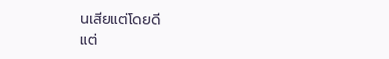นเสียแต่โดยดี
แต่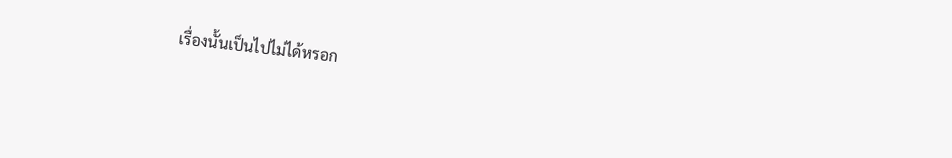เรื่องนั้นเป็นไปไม่ได้หรอก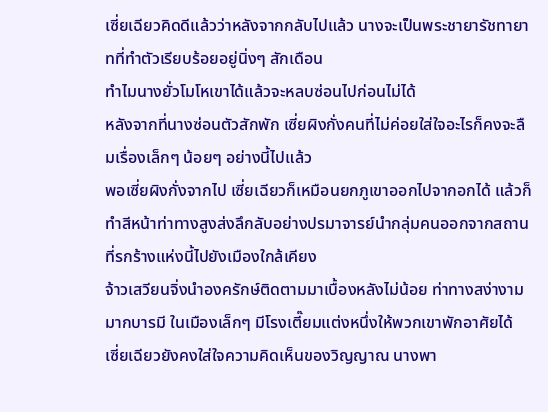เซี่ยเฉียวคิดดีแล้วว่าหลังจากกลับไปแล้ว นางจะเป็นพระชายารัชทายาทที่ทำตัวเรียบร้อยอยู่นิ่งๆ สักเดือน
ทำไมนางยั่วโมโหเขาได้แล้วจะหลบซ่อนไปก่อนไม่ได้
หลังจากที่นางซ่อนตัวสักพัก เซี่ยผิงกั่งคนที่ไม่ค่อยใส่ใจอะไรก็คงจะลืมเรื่องเล็กๆ น้อยๆ อย่างนี้ไปแล้ว
พอเซี่ยผิงกั่งจากไป เซี่ยเฉียวก็เหมือนยกภูเขาออกไปจากอกได้ แล้วก็ทำสีหน้าท่าทางสูงส่งลึกลับอย่างปรมาจารย์นำกลุ่มคนออกจากสถานที่รกร้างแห่งนี้ไปยังเมืองใกล้เคียง
จ้าวเสวียนจิ่งนำองครักษ์ติดตามมาเบื้องหลังไม่น้อย ท่าทางสง่างามมากบารมี ในเมืองเล็กๆ มีโรงเตี๊ยมแต่งหนึ่งให้พวกเขาพักอาศัยได้
เซี่ยเฉียวยังคงใส่ใจความคิดเห็นของวิญญาณ นางพา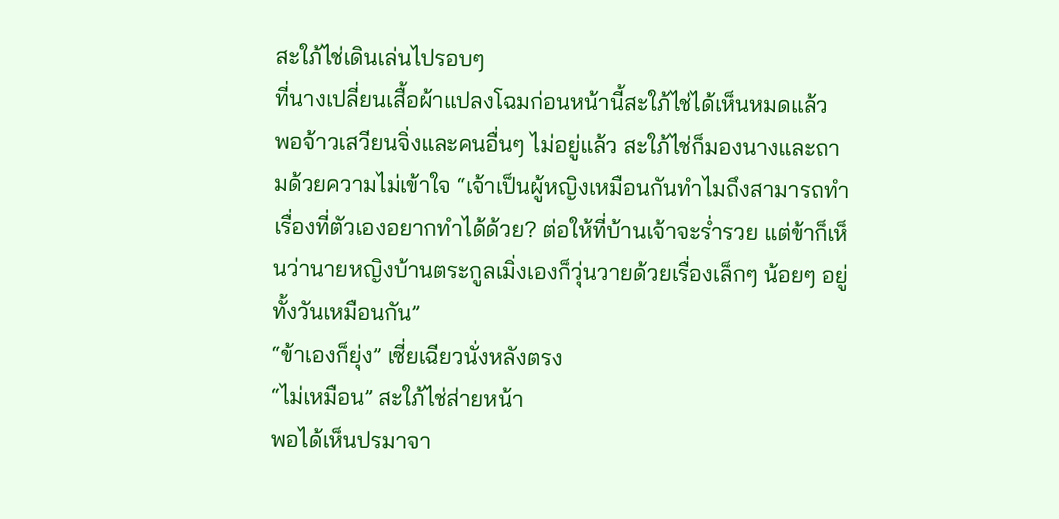สะใภ้ไช่เดินเล่นไปรอบๆ
ที่นางเปลี่ยนเสื้อผ้าแปลงโฉมก่อนหน้านี้สะใภ้ไช่ได้เห็นหมดแล้ว
พอจ้าวเสวียนจิ่งและคนอื่นๆ ไม่อยู่แล้ว สะใภ้ไช่ก็มองนางและถามด้วยความไม่เข้าใจ “เจ้าเป็นผู้หญิงเหมือนกันทำไมถึงสามารถทำเรื่องที่ตัวเองอยากทำได้ด้วย? ต่อให้ที่บ้านเจ้าจะร่ำรวย แต่ข้าก็เห็นว่านายหญิงบ้านตระกูลเมิ่งเองก็วุ่นวายด้วยเรื่องเล็กๆ น้อยๆ อยู่ทั้งวันเหมือนกัน”
“ข้าเองก็ยุ่ง” เซี่ยเฉียวนั่งหลังตรง
“ไม่เหมือน” สะใภ้ไช่ส่ายหน้า
พอได้เห็นปรมาจา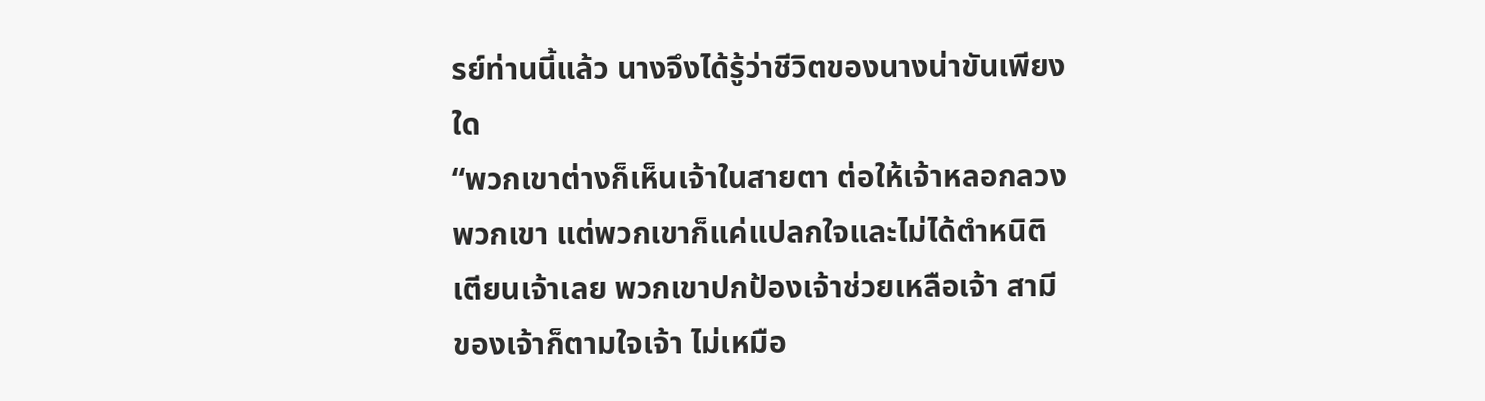รย์ท่านนี้แล้ว นางจึงได้รู้ว่าชีวิตของนางน่าขันเพียงใด
“พวกเขาต่างก็เห็นเจ้าในสายตา ต่อให้เจ้าหลอกลวงพวกเขา แต่พวกเขาก็แค่แปลกใจและไม่ได้ตำหนิติเตียนเจ้าเลย พวกเขาปกป้องเจ้าช่วยเหลือเจ้า สามีของเจ้าก็ตามใจเจ้า ไม่เหมือ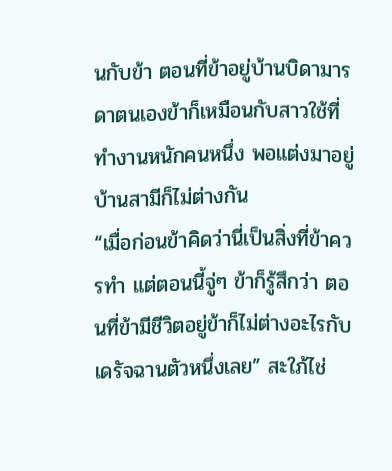นกับข้า ตอนที่ข้าอยู่บ้านบิดามารดาตนเองข้าก็เหมือนกับสาวใช้ที่ทำงานหนักคนหนึ่ง พอแต่งมาอยู่บ้านสามีก็ไม่ต่างกัน
“เมื่อก่อนข้าคิดว่านี่เป็นสิ่งที่ข้าควรทำ แต่ตอนนี้จู่ๆ ข้าก็รู้สึกว่า ตอนที่ข้ามีชีวิตอยู่ข้าก็ไม่ต่างอะไรกับเดรัจฉานตัวหนึ่งเลย” สะใภ้ไช่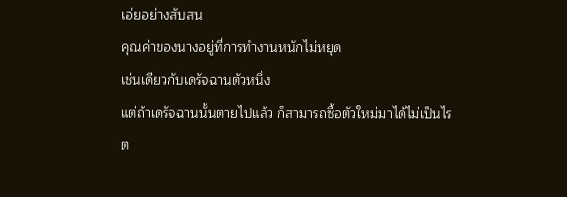เอ่ยอย่างสับสน
คุณค่าของนางอยู่ที่การทำงานหนักไม่หยุด
เช่นเดียวกับเดรัจฉานตัวหนึ่ง
แต่ถ้าเดรัจฉานนั้นตายไปแล้ว ก็สามารถซื้อตัวใหม่มาได้ไม่เป็นไร
ต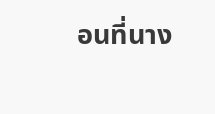อนที่นาง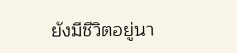ยังมีชีวิตอยู่นา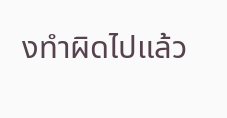งทำผิดไปแล้ว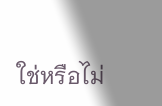ใช่หรือไม่